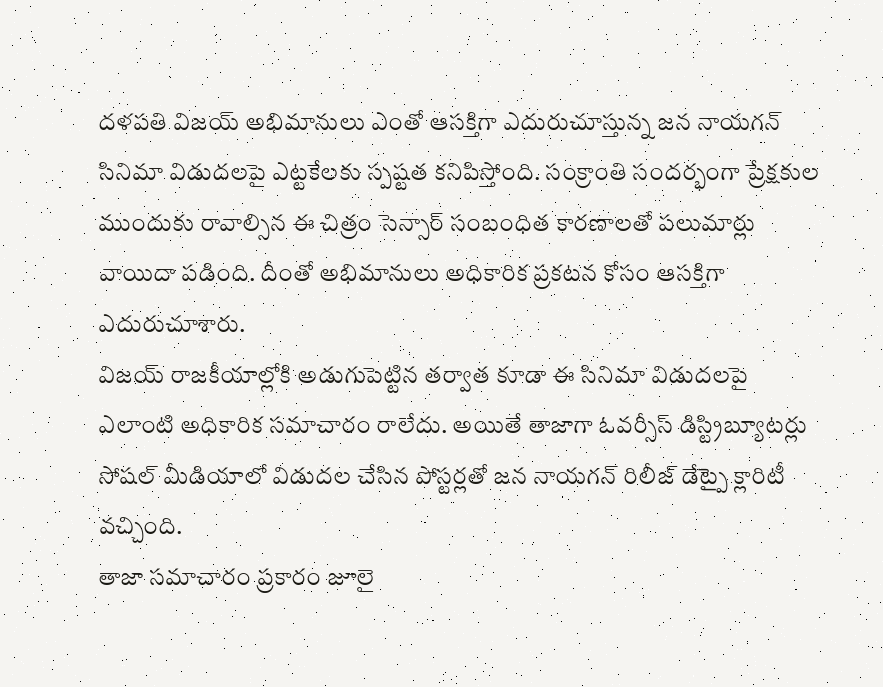దళపతి విజయ్ అభిమానులు ఎంతో ఆసక్తిగా ఎదురుచూస్తున్న జన నాయగన్ సినిమా విడుదలపై ఎట్టకేలకు స్పష్టత కనిపిస్తోంది. సంక్రాంతి సందర్భంగా ప్రేక్షకుల ముందుకు రావాల్సిన ఈ చిత్రం సెన్సార్ సంబంధిత కారణాలతో పలుమార్లు వాయిదా పడింది. దీంతో అభిమానులు అధికారిక ప్రకటన కోసం ఆసక్తిగా ఎదురుచూశారు.
విజయ్ రాజకీయాల్లోకి అడుగుపెట్టిన తర్వాత కూడా ఈ సినిమా విడుదలపై ఎలాంటి అధికారిక సమాచారం రాలేదు. అయితే తాజాగా ఓవర్సీస్ డిస్ట్రిబ్యూటర్లు సోషల్ మీడియాలో విడుదల చేసిన పోస్టర్లతో జన నాయగన్ రిలీజ్ డేట్పై క్లారిటీ వచ్చింది.
తాజా సమాచారం ప్రకారం జూలై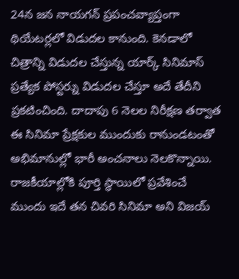24న జన నాయగన్ ప్రపంచవ్యాప్తంగా థియేటర్లలో విడుదల కానుంది. కెనడాలో చిత్రాన్ని విడుదల చేస్తున్న యార్క్ సినిమాస్ ప్రత్యేక పోస్టర్ను విడుదల చేస్తూ అదే తేదీని ప్రకటించింది. దాదాపు 6 నెలల నిరీక్షణ తర్వాత ఈ సినిమా ప్రేక్షకుల ముందుకు రానుండటంతో అభిమానుల్లో భారీ అంచనాలు నెలకొన్నాయి.
రాజకీయాల్లోకి పూర్తి స్థాయిలో ప్రవేశించే ముందు ఇదే తన చివరి సినిమా అని విజయ్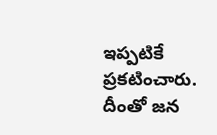ఇప్పటికే ప్రకటించారు. దీంతో జన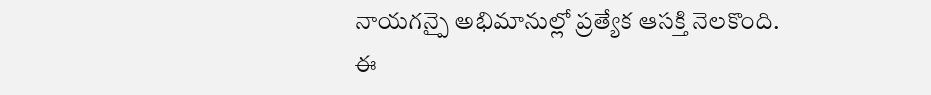నాయగన్పై అభిమానుల్లో ప్రత్యేక ఆసక్తి నెలకొంది.
ఈ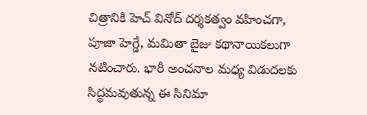చిత్రానికి హెచ్ వినోద్ దర్శకత్వం వహించగా, పూజా హెగ్డే, మమితా బైజు కథానాయికలుగా నటించారు. భారీ అంచనాల మధ్య విడుదలకు సిద్ధమవుతున్న ఈ సినిమా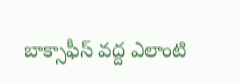బాక్సాఫీస్ వద్ద ఎలాంటి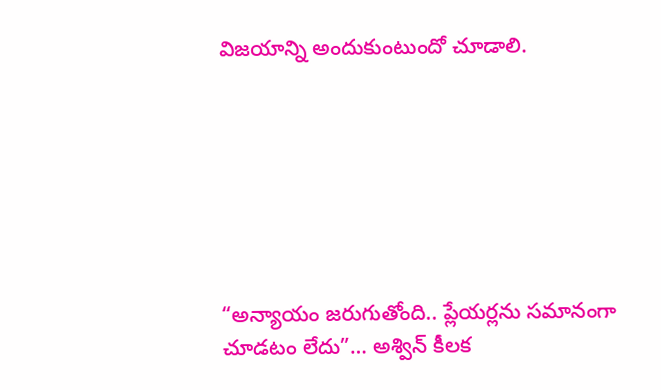విజయాన్ని అందుకుంటుందో చూడాలి.







“అన్యాయం జరుగుతోంది.. ప్లేయర్లను సమానంగా చూడటం లేదు”… అశ్విన్ కీలక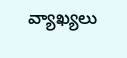వ్యాఖ్యలు